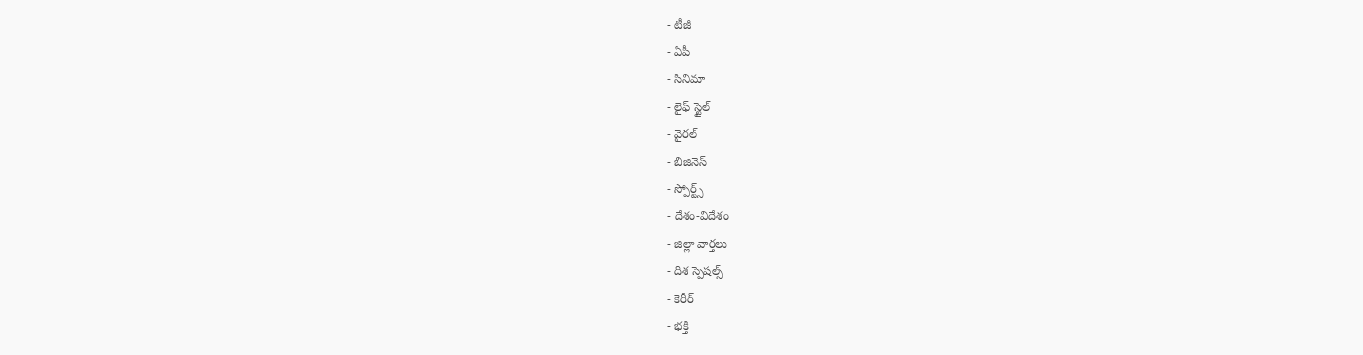- టీజీ
- ఏపీ
- సినిమా
- లైఫ్ స్టైల్
- వైరల్
- బిజినెస్
- స్పోర్ట్స్
- దేశం-విదేశం
- జిల్లా వార్తలు
- దిశ స్పెషల్స్
- కెరీర్
- భక్తి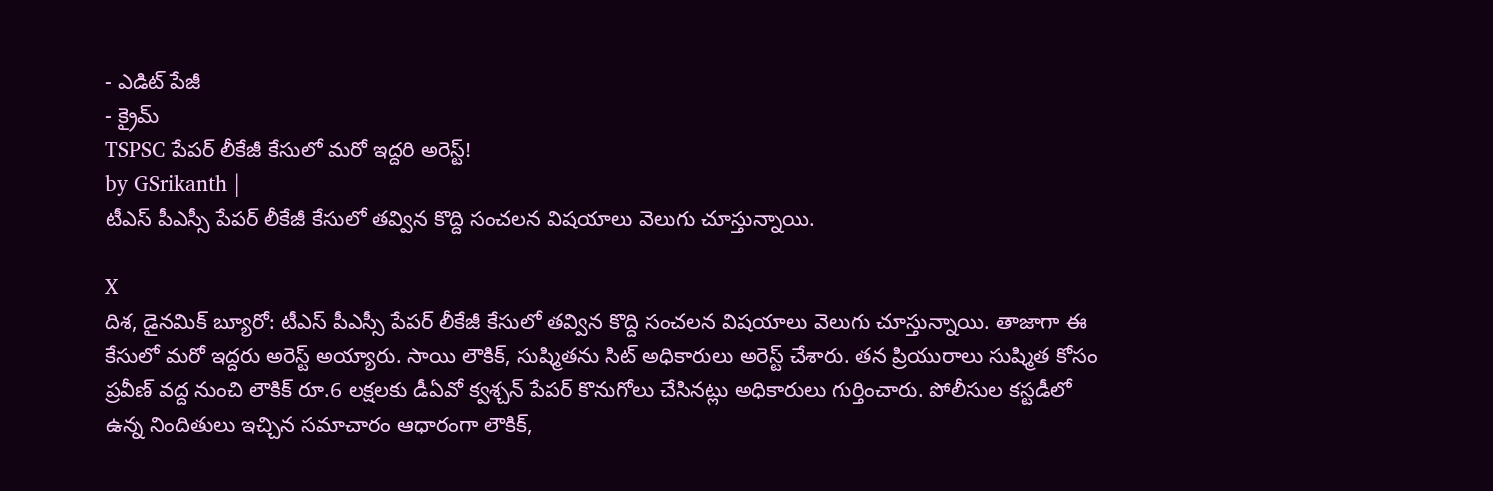- ఎడిట్ పేజీ
- క్రైమ్
TSPSC పేపర్ లీకేజీ కేసులో మరో ఇద్దరి అరెస్ట్!
by GSrikanth |
టీఎస్ పీఎస్సీ పేపర్ లీకేజీ కేసులో తవ్విన కొద్ది సంచలన విషయాలు వెలుగు చూస్తున్నాయి.

X
దిశ, డైనమిక్ బ్యూరో: టీఎస్ పీఎస్సీ పేపర్ లీకేజీ కేసులో తవ్విన కొద్ది సంచలన విషయాలు వెలుగు చూస్తున్నాయి. తాజాగా ఈ కేసులో మరో ఇద్దరు అరెస్ట్ అయ్యారు. సాయి లౌకిక్, సుష్మితను సిట్ అధికారులు అరెస్ట్ చేశారు. తన ప్రియురాలు సుష్మిత కోసం ప్రవీణ్ వద్ద నుంచి లౌకిక్ రూ.6 లక్షలకు డీఏవో క్వశ్చన్ పేపర్ కొనుగోలు చేసినట్లు అధికారులు గుర్తించారు. పోలీసుల కస్టడీలో ఉన్న నిందితులు ఇచ్చిన సమాచారం ఆధారంగా లౌకిక్,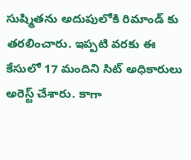సుష్మితను అదుపులోకి రిమాండ్ కు తరలించారు. ఇప్పటి వరకు ఈ కేసులో 17 మందిని సిట్ అధికారులు అరెస్ట్ చేశారు. కాగా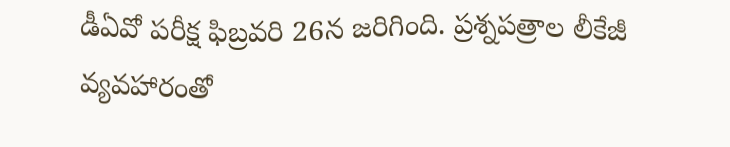డీఏవో పరీక్ష ఫిబ్రవరి 26న జరిగింది. ప్రశ్నపత్రాల లీకేజీ వ్యవహారంతో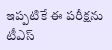ఇప్పటికే ఈ పరీక్షను టీఎస్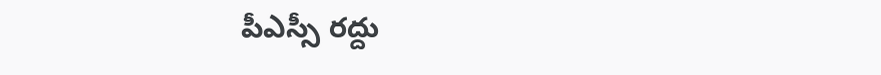పీఎస్సీ రద్దు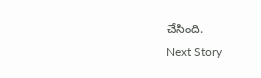చేసింది.
Next Story